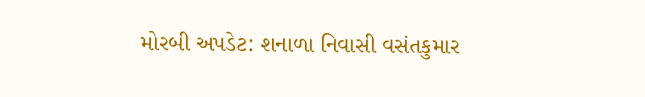મોરબી અપડેટ: શનાળા નિવાસી વસંતકુમાર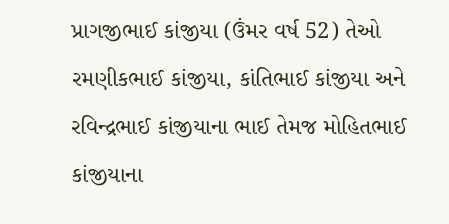પ્રાગજીભાઈ કાંજીયા (ઉંમર વર્ષ 52) તેઓ રમણીકભાઈ કાંજીયા, કાંતિભાઈ કાંજીયા અને રવિન્દ્રભાઈ કાંજીયાના ભાઈ તેમજ મોહિતભાઈ કાંજીયાના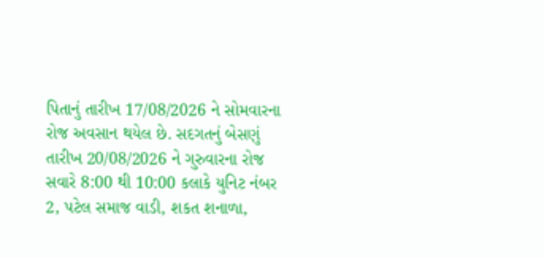પિતાનું તારીખ 17/08/2026 ને સોમવારના રોજ અવસાન થયેલ છે. સદગતનું બેસણું તારીખ 20/08/2026 ને ગુરુવારના રોજ સવારે 8:00 થી 10:00 કલાકે યુનિટ નંબર 2, પટેલ સમાજ વાડી, શકત શનાળા,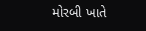મોરબી ખાતે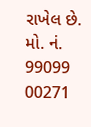રાખેલ છે. મો. નં. 99099 00271